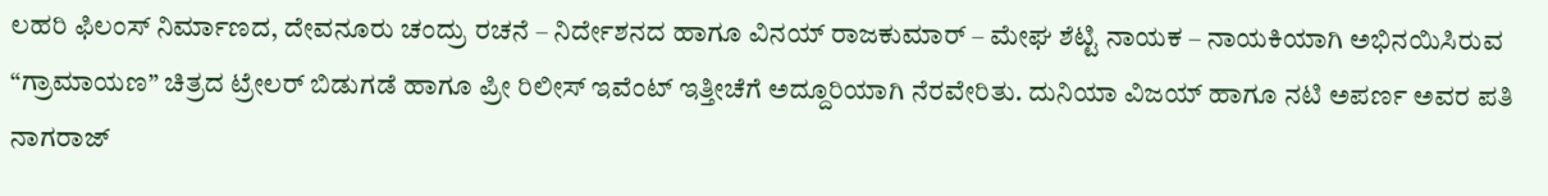ಲಹರಿ ಫಿಲಂಸ್ ನಿರ್ಮಾಣದ, ದೇವನೂರು ಚಂದ್ರು ರಚನೆ – ನಿರ್ದೇಶನದ ಹಾಗೂ ವಿನಯ್ ರಾಜಕುಮಾರ್ – ಮೇಘ ಶೆಟ್ಟಿ ನಾಯಕ – ನಾಯಕಿಯಾಗಿ ಅಭಿನಯಿಸಿರುವ “ಗ್ರಾಮಾಯಣ” ಚಿತ್ರದ ಟ್ರೇಲರ್ ಬಿಡುಗಡೆ ಹಾಗೂ ಪ್ರೀ ರಿಲೀಸ್ ಇವೆಂಟ್ ಇತ್ತೀಚೆಗೆ ಅದ್ದೂರಿಯಾಗಿ ನೆರವೇರಿತು. ದುನಿಯಾ ವಿಜಯ್ ಹಾಗೂ ನಟಿ ಅಪರ್ಣ ಅವರ ಪತಿ ನಾಗರಾಜ್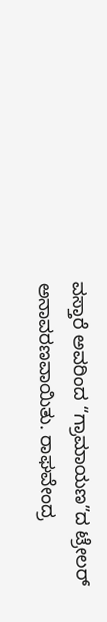ವಸ್ತಾರೆ ಅವರಿಂದ “ಗ್ರಾಮಾಯಣ”ದ ಟ್ರೇಲರ್ ಅನಾವರಣವಾಯಿತು. ರಾಘವೇಂದ್ರ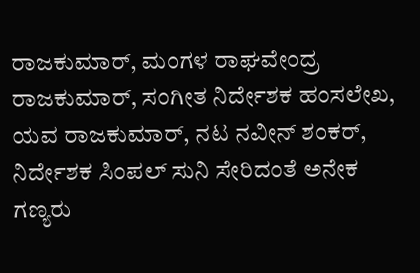ರಾಜಕುಮಾರ್, ಮಂಗಳ ರಾಘವೇಂದ್ರ ರಾಜಕುಮಾರ್, ಸಂಗೀತ ನಿರ್ದೇಶಕ ಹಂಸಲೇಖ, ಯವ ರಾಜಕುಮಾರ್, ನಟ ನವೀನ್ ಶಂಕರ್, ನಿರ್ದೇಶಕ ಸಿಂಪಲ್ ಸುನಿ ಸೇರಿದಂತೆ ಅನೇಕ ಗಣ್ಯರು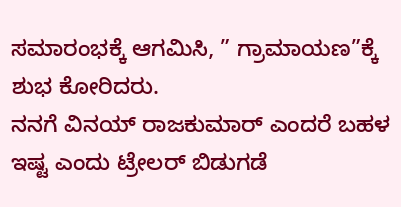ಸಮಾರಂಭಕ್ಕೆ ಆಗಮಿಸಿ, ” ಗ್ರಾಮಾಯಣ”ಕ್ಕೆ ಶುಭ ಕೋರಿದರು.
ನನಗೆ ವಿನಯ್ ರಾಜಕುಮಾರ್ ಎಂದರೆ ಬಹಳ ಇಷ್ಟ ಎಂದು ಟ್ರೇಲರ್ ಬಿಡುಗಡೆ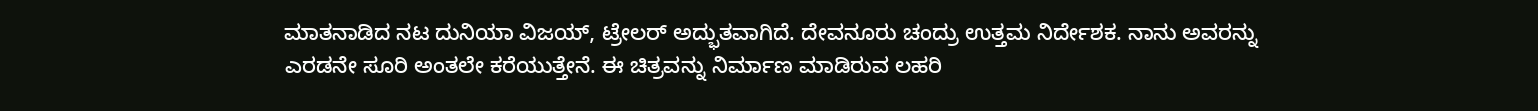ಮಾತನಾಡಿದ ನಟ ದುನಿಯಾ ವಿಜಯ್, ಟ್ರೇಲರ್ ಅದ್ಭುತವಾಗಿದೆ. ದೇವನೂರು ಚಂದ್ರು ಉತ್ತಮ ನಿರ್ದೇಶಕ. ನಾನು ಅವರನ್ನು ಎರಡನೇ ಸೂರಿ ಅಂತಲೇ ಕರೆಯುತ್ತೇನೆ. ಈ ಚಿತ್ರವನ್ನು ನಿರ್ಮಾಣ ಮಾಡಿರುವ ಲಹರಿ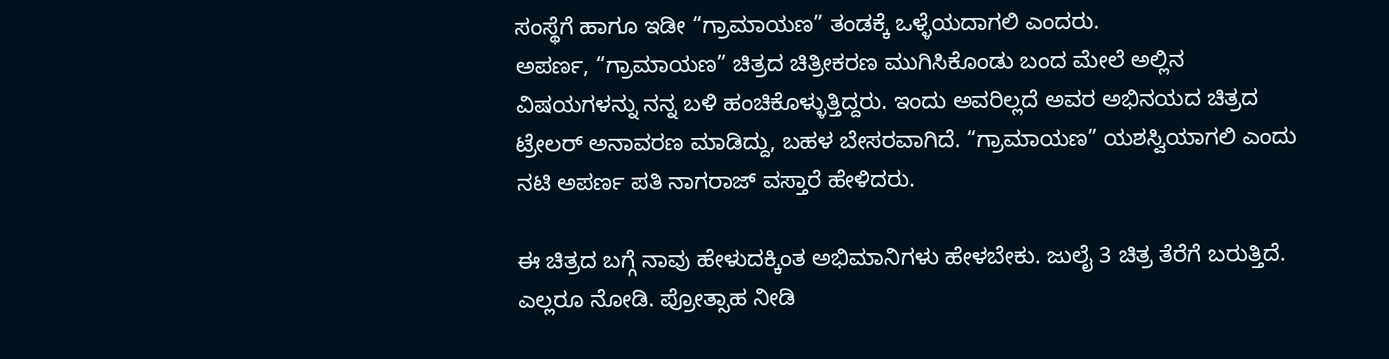ಸಂಸ್ಥೆಗೆ ಹಾಗೂ ಇಡೀ “ಗ್ರಾಮಾಯಣ” ತಂಡಕ್ಕೆ ಒಳ್ಳೆಯದಾಗಲಿ ಎಂದರು.
ಅಪರ್ಣ, “ಗ್ರಾಮಾಯಣ” ಚಿತ್ರದ ಚಿತ್ರೀಕರಣ ಮುಗಿಸಿಕೊಂಡು ಬಂದ ಮೇಲೆ ಅಲ್ಲಿನ ವಿಷಯಗಳನ್ನು ನನ್ನ ಬಳಿ ಹಂಚಿಕೊಳ್ಳುತ್ತಿದ್ದರು. ಇಂದು ಅವರಿಲ್ಲದೆ ಅವರ ಅಭಿನಯದ ಚಿತ್ರದ ಟ್ರೇಲರ್ ಅನಾವರಣ ಮಾಡಿದ್ದು, ಬಹಳ ಬೇಸರವಾಗಿದೆ. “ಗ್ರಾಮಾಯಣ” ಯಶಸ್ವಿಯಾಗಲಿ ಎಂದು ನಟಿ ಅಪರ್ಣ ಪತಿ ನಾಗರಾಜ್ ವಸ್ತಾರೆ ಹೇಳಿದರು.

ಈ ಚಿತ್ರದ ಬಗ್ಗೆ ನಾವು ಹೇಳುದಕ್ಕಿಂತ ಅಭಿಮಾನಿಗಳು ಹೇಳಬೇಕು. ಜುಲೈ 3 ಚಿತ್ರ ತೆರೆಗೆ ಬರುತ್ತಿದೆ. ಎಲ್ಲರೂ ನೋಡಿ. ಪ್ರೋತ್ಸಾಹ ನೀಡಿ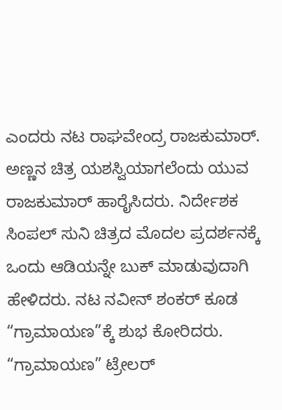ಎಂದರು ನಟ ರಾಘವೇಂದ್ರ ರಾಜಕುಮಾರ್. ಅಣ್ಣನ ಚಿತ್ರ ಯಶಸ್ವಿಯಾಗಲೆಂದು ಯುವ ರಾಜಕುಮಾರ್ ಹಾರೈಸಿದರು. ನಿರ್ದೇಶಕ ಸಿಂಪಲ್ ಸುನಿ ಚಿತ್ರದ ಮೊದಲ ಪ್ರದರ್ಶನಕ್ಕೆ ಒಂದು ಆಡಿಯನ್ನೇ ಬುಕ್ ಮಾಡುವುದಾಗಿ ಹೇಳಿದರು. ನಟ ನವೀನ್ ಶಂಕರ್ ಕೂಡ “ಗ್ರಾಮಾಯಣ”ಕ್ಕೆ ಶುಭ ಕೋರಿದರು.
“ಗ್ರಾಮಾಯಣ” ಟ್ರೇಲರ್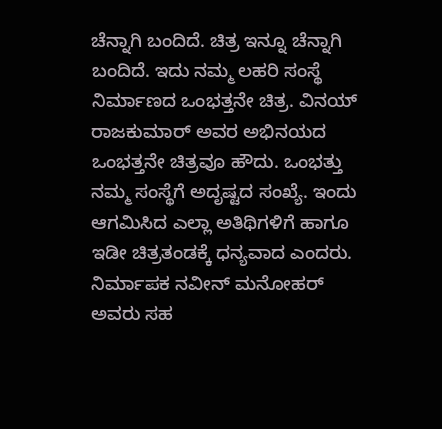ಚೆನ್ನಾಗಿ ಬಂದಿದೆ. ಚಿತ್ರ ಇನ್ನೂ ಚೆನ್ನಾಗಿ ಬಂದಿದೆ. ಇದು ನಮ್ಮ ಲಹರಿ ಸಂಸ್ಥೆ ನಿರ್ಮಾಣದ ಒಂಭತ್ತನೇ ಚಿತ್ರ. ವಿನಯ್ ರಾಜಕುಮಾರ್ ಅವರ ಅಭಿನಯದ ಒಂಭತ್ತನೇ ಚಿತ್ರವೂ ಹೌದು. ಒಂಭತ್ತು ನಮ್ಮ ಸಂಸ್ಥೆಗೆ ಅದೃಷ್ಟದ ಸಂಖ್ಯೆ. ಇಂದು ಆಗಮಿಸಿದ ಎಲ್ಲಾ ಅತಿಥಿಗಳಿಗೆ ಹಾಗೂ ಇಡೀ ಚಿತ್ರತಂಡಕ್ಕೆ ಧನ್ಯವಾದ ಎಂದರು. ನಿರ್ಮಾಪಕ ನವೀನ್ ಮನೋಹರ್ ಅವರು ಸಹ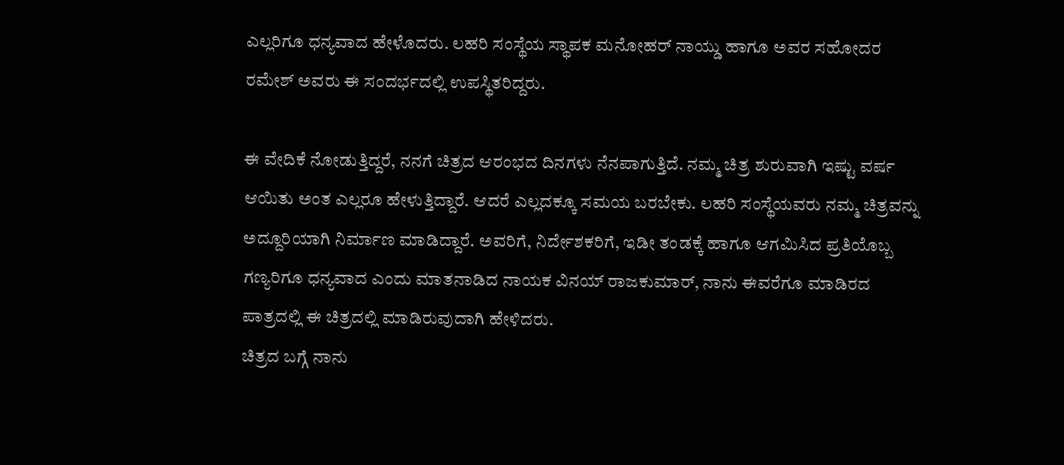ಎಲ್ಲರಿಗೂ ಧನ್ಯವಾದ ಹೇಳೊದರು. ಲಹರಿ ಸಂಸ್ಥೆಯ ಸ್ಥಾಪಕ ಮನೋಹರ್ ನಾಯ್ಡು ಹಾಗೂ ಅವರ ಸಹೋದರ ರಮೇಶ್ ಅವರು ಈ ಸಂದರ್ಭದಲ್ಲಿ ಉಪಸ್ಥಿತರಿದ್ದರು.

ಈ ವೇದಿಕೆ ನೋಡುತ್ತಿದ್ದರೆ, ನನಗೆ ಚಿತ್ರದ ಆರಂಭದ ದಿನಗಳು ನೆನಪಾಗುತ್ತಿದೆ. ನಮ್ಮ ಚಿತ್ರ ಶುರುವಾಗಿ ಇಷ್ಟು ವರ್ಷ ಆಯಿತು ಅಂತ ಎಲ್ಲರೂ ಹೇಳುತ್ತಿದ್ದಾರೆ. ಆದರೆ ಎಲ್ಲದಕ್ಕೂ ಸಮಯ ಬರಬೇಕು. ಲಹರಿ ಸಂಸ್ಥೆಯವರು ನಮ್ಮ ಚಿತ್ರವನ್ನು ಅದ್ದೂರಿಯಾಗಿ ನಿರ್ಮಾಣ ಮಾಡಿದ್ದಾರೆ. ಅವರಿಗೆ, ನಿರ್ದೇಶಕರಿಗೆ, ಇಡೀ ತಂಡಕ್ಕೆ ಹಾಗೂ ಆಗಮಿಸಿದ ಪ್ರತಿಯೊಬ್ಬ ಗಣ್ಯರಿಗೂ ಧನ್ಯವಾದ ಎಂದು ಮಾತನಾಡಿದ ನಾಯಕ ವಿನಯ್ ರಾಜಕುಮಾರ್, ನಾನು ಈವರೆಗೂ ಮಾಡಿರದ ಪಾತ್ರದಲ್ಲಿ ಈ ಚಿತ್ರದಲ್ಲಿ ಮಾಡಿರುವುದಾಗಿ ಹೇಳಿದರು.
ಚಿತ್ರದ ಬಗ್ಗೆ ನಾನು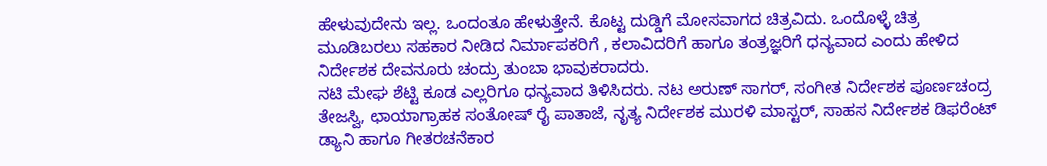ಹೇಳುವುದೇನು ಇಲ್ಲ. ಒಂದಂತೂ ಹೇಳುತ್ತೇನೆ. ಕೊಟ್ಟ ದುಡ್ಡಿಗೆ ಮೋಸವಾಗದ ಚಿತ್ರವಿದು. ಒಂದೊಳ್ಳೆ ಚಿತ್ರ ಮೂಡಿಬರಲು ಸಹಕಾರ ನೀಡಿದ ನಿರ್ಮಾಪಕರಿಗೆ , ಕಲಾವಿದರಿಗೆ ಹಾಗೂ ತಂತ್ರಜ್ಞರಿಗೆ ಧನ್ಯವಾದ ಎಂದು ಹೇಳಿದ ನಿರ್ದೇಶಕ ದೇವನೂರು ಚಂದ್ರು ತುಂಬಾ ಭಾವುಕರಾದರು.
ನಟಿ ಮೇಘ ಶೆಟ್ಟಿ ಕೂಡ ಎಲ್ಲರಿಗೂ ಧನ್ಯವಾದ ತಿಳಿಸಿದರು. ನಟ ಅರುಣ್ ಸಾಗರ್, ಸಂಗೀತ ನಿರ್ದೇಶಕ ಪೂರ್ಣಚಂದ್ರ ತೇಜಸ್ವಿ, ಛಾಯಾಗ್ರಾಹಕ ಸಂತೋಷ್ ರೈ ಪಾತಾಜೆ, ನೃತ್ಯ ನಿರ್ದೇಶಕ ಮುರಳಿ ಮಾಸ್ಟರ್, ಸಾಹಸ ನಿರ್ದೇಶಕ ಡಿಫರೆಂಟ್ ಡ್ಯಾನಿ ಹಾಗೂ ಗೀತರಚನೆಕಾರ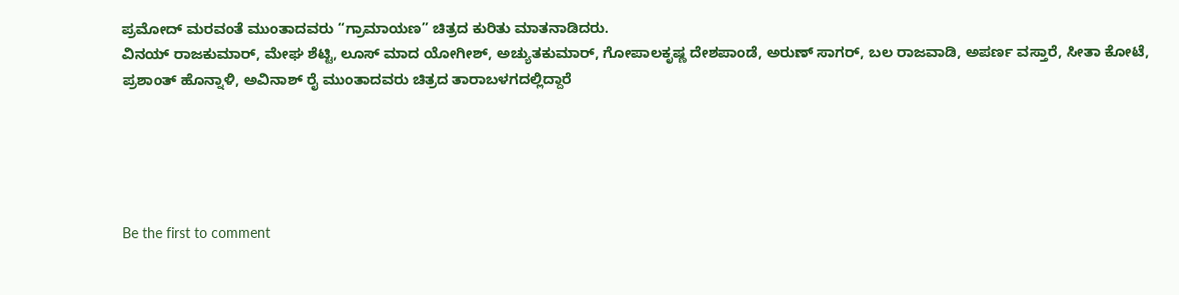ಪ್ರಮೋದ್ ಮರವಂತೆ ಮುಂತಾದವರು “ಗ್ರಾಮಾಯಣ” ಚಿತ್ರದ ಕುರಿತು ಮಾತನಾಡಿದರು.
ವಿನಯ್ ರಾಜಕುಮಾರ್, ಮೇಘ ಶೆಟ್ಟಿ, ಲೂಸ್ ಮಾದ ಯೋಗೀಶ್, ಅಚ್ಯುತಕುಮಾರ್, ಗೋಪಾಲಕೃಷ್ಣ ದೇಶಪಾಂಡೆ, ಅರುಣ್ ಸಾಗರ್, ಬಲ ರಾಜವಾಡಿ, ಅಪರ್ಣ ವಸ್ತಾರೆ, ಸೀತಾ ಕೋಟೆ, ಪ್ರಶಾಂತ್ ಹೊನ್ನಾಳಿ, ಅವಿನಾಶ್ ರೈ ಮುಂತಾದವರು ಚಿತ್ರದ ತಾರಾಬಳಗದಲ್ಲಿದ್ದಾರೆ





Be the first to comment